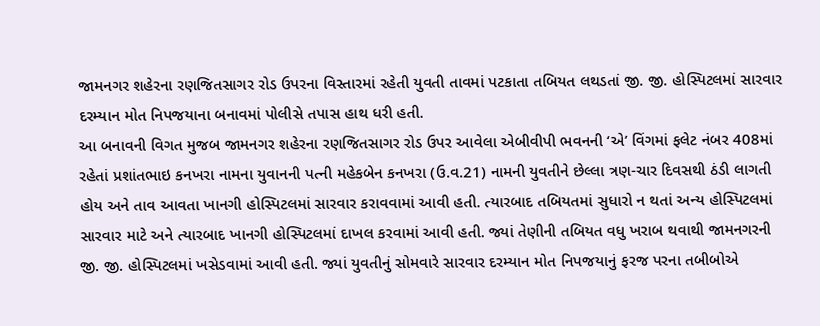જામનગર શહેરના રણજિતસાગર રોડ ઉપરના વિસ્તારમાં રહેતી યુવતી તાવમાં પટકાતા તબિયત લથડતાં જી. જી. હોસ્પિટલમાં સારવાર દરમ્યાન મોત નિપજયાના બનાવમાં પોલીસે તપાસ હાથ ધરી હતી.
આ બનાવની વિગત મુજબ જામનગર શહેરના રણજિતસાગર રોડ ઉપર આવેલા એબીવીપી ભવનની ‘એ’ વિંગમાં ફલેટ નંબર 408માં રહેતાં પ્રશાંતભાઇ કનખરા નામના યુવાનની પત્ની મહેકબેન કનખરા (ઉ.વ.21) નામની યુવતીને છેલ્લા ત્રણ-ચાર દિવસથી ઠંડી લાગતી હોય અને તાવ આવતા ખાનગી હોસ્પિટલમાં સારવાર કરાવવામાં આવી હતી. ત્યારબાદ તબિયતમાં સુધારો ન થતાં અન્ય હોસ્પિટલમાં સારવાર માટે અને ત્યારબાદ ખાનગી હોસ્પિટલમાં દાખલ કરવામાં આવી હતી. જ્યાં તેણીની તબિયત વધુ ખરાબ થવાથી જામનગરની જી. જી. હોસ્પિટલમાં ખસેડવામાં આવી હતી. જ્યાં યુવતીનું સોમવારે સારવાર દરમ્યાન મોત નિપજયાનું ફરજ પરના તબીબોએ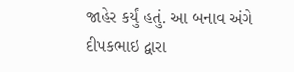જાહેર કર્યું હતું. આ બનાવ અંગે દીપકભાઇ દ્વારા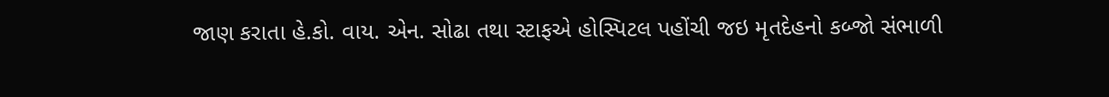જાણ કરાતા હે.કો. વાય. એન. સોઢા તથા સ્ટાફએ હોસ્પિટલ પહોંચી જઇ મૃતદેહનો કબ્જો સંભાળી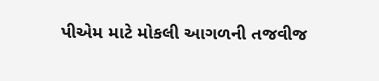પીએમ માટે મોકલી આગળની તજવીજ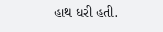હાથ ધરી હતી.